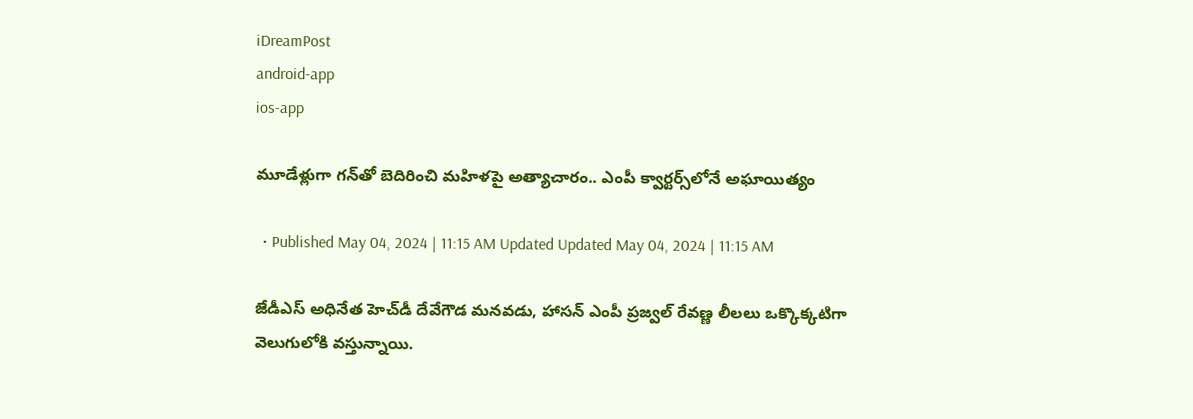iDreamPost
android-app
ios-app

మూడేళ్లుగా గన్‌తో బెదిరించి మహిళపై అత్యాచారం.. ఎంపీ క్వార్టర్స్‌లోనే అఘాయిత్యం

  • Published May 04, 2024 | 11:15 AM Updated Updated May 04, 2024 | 11:15 AM

జేడీఎస్ అధినేత హెచ్‌డీ దేవేగౌడ మనవడు, హాసన్ ఎంపీ ప్రజ్వల్‌ రేవణ్ణ లీలలు ఒక్కొక్కటిగా వెలుగులోకి వస్తున్నాయి.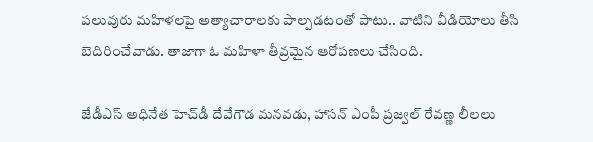పలువురు మహిళలపై అత్యాచారాలకు పాల్పడటంతో పాటు.. వాటిని వీడియోలు తీసి బెదిరించేవాడు. తాజాగా ఓ మహిళా తీవ్రమైన ఆరోపణలు చేసింది.

జేడీఎస్ అధినేత హెచ్‌డీ దేవేగౌడ మనవడు, హాసన్ ఎంపీ ప్రజ్వల్‌ రేవణ్ణ లీలలు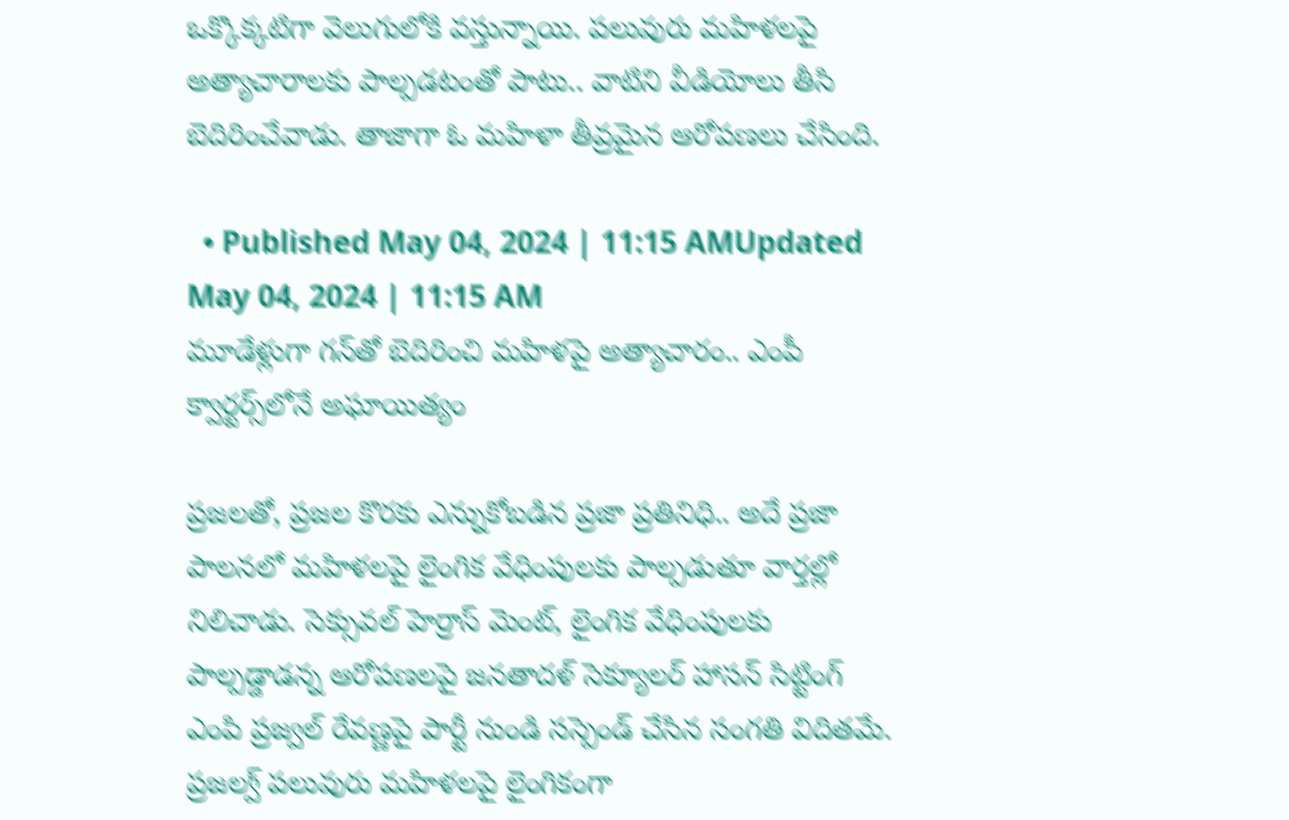ఒక్కొక్కటిగా వెలుగులోకి వస్తున్నాయి. పలువురు మహిళలపై అత్యాచారాలకు పాల్పడటంతో పాటు.. వాటిని వీడియోలు తీసి బెదిరించేవాడు. తాజాగా ఓ మహిళా తీవ్రమైన ఆరోపణలు చేసింది.

  • Published May 04, 2024 | 11:15 AMUpdated May 04, 2024 | 11:15 AM
మూడేళ్లుగా గన్‌తో బెదిరించి మహిళపై అత్యాచారం.. ఎంపీ క్వార్టర్స్‌లోనే అఘాయిత్యం

ప్రజలతో, ప్రజల కొరకు ఎన్నుకోబడిన ప్రజా ప్రతినిధి.. అదే ప్రజా పాలనలో మహిళలపై లైంగిక వేధింపులకు పాల్పడుతూ వార్తల్లో నిలిచాడు. సెక్సువల్ హెర్రాస్ మెంట్, లైంగిక వేధింపులకు పాల్పడ్డాడన్న ఆరోపణలపై జనతాదళ్ సెక్యూలర్ హాసన్ సిట్టింగ్ ఎంపి ప్రజ్వల్ రేవణ్ణపై పార్టీ నుండి సస్పెండ్ చేసిన సంగతి విదితమే. ప్రజల్వ్ పలువురు మహిళలపై లైంగికంగా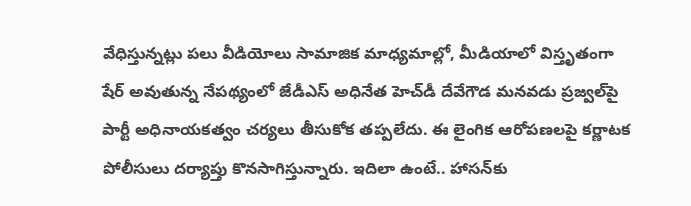వేధిస్తున్నట్లు పలు వీడియోలు సామాజిక మాధ్యమాల్లో, మీడియాలో విస్తృతంగా షేర్ అవుతున్న నేపథ్యంలో జేడీఎస్ అధినేత హెచ్‌డీ దేవేగౌడ మనవడు ప్రజ్వల్‌పై పార్టీ అధినాయకత్వం చర్యలు తీసుకోక తప్పలేదు. ఈ లైంగిక ఆరోపణలపై కర్ణాటక పోలీసులు దర్యాప్తు కొనసాగిస్తున్నారు. ఇదిలా ఉంటే.. హాసన్‌కు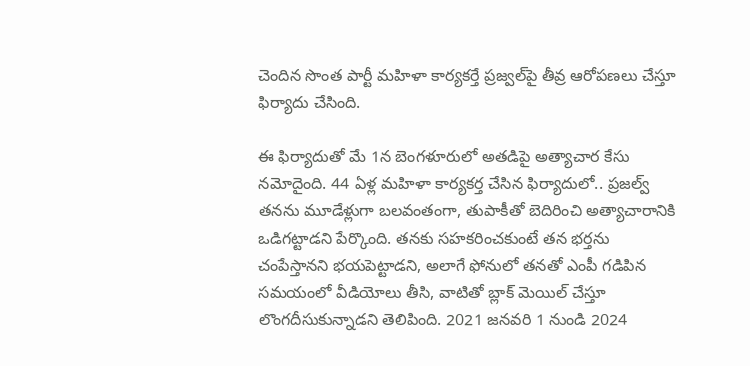చెందిన సొంత పార్టీ మహిళా కార్యకర్తే ప్రజ్వల్‌పై తీవ్ర ఆరోపణలు చేస్తూ ఫిర్యాదు చేసింది.

ఈ ఫిర్యాదుతో మే 1న బెంగళూరులో అతడిపై అత్యాచార కేసు నమోదైంది. 44 ఏళ్ల మహిళా కార్యకర్త చేసిన ఫిర్యాదులో.. ప్రజల్వ్ తనను మూడేళ్లుగా బలవంతంగా, తుపాకీతో బెదిరించి అత్యాచారానికి ఒడిగట్టాడని పేర్కొంది. తనకు సహకరించకుంటే తన భర్తను చంపేస్తానని భయపెట్టాడని, అలాగే ఫోనులో తనతో ఎంపీ గడిపిన సమయంలో వీడియోలు తీసి, వాటితో బ్లాక్ మెయిల్ చేస్తూ లొంగదీసుకున్నాడని తెలిపింది. 2021 జనవరి 1 నుండి 2024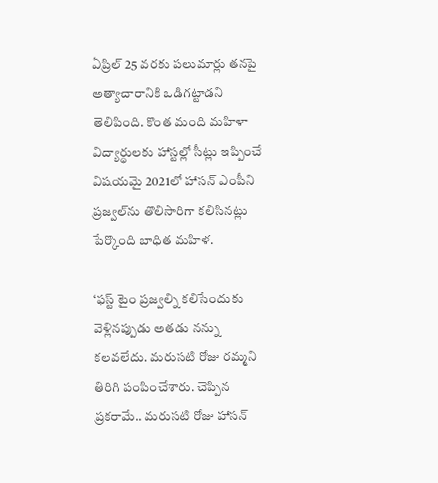ఏప్రిల్ 25 వరకు పలుమార్లు తనపై అత్యాచారానికి ఒడిగట్టాడని తెలిపింది. కొంత మంది మహిళా విద్యార్థులకు హాస్టల్లో సీట్లు ఇప్పించే విషయమై 2021లో హాసన్ ఎంపీని ప్రజ్వల్‌ను తొలిసారిగా కలిసినట్లు పేర్కొంది బాధిత మహిళ.

‘ఫస్ట్ టైం ప్రజ్వల్ని కలిసేందుకు వెళ్లినప్పుడు అతడు నన్ను కలవలేదు. మరుసటి రోజు రమ్మని తిరిగి పంపించేశారు. చెప్పిన ప్రకరామే.. మరుసటి రోజు హాసన్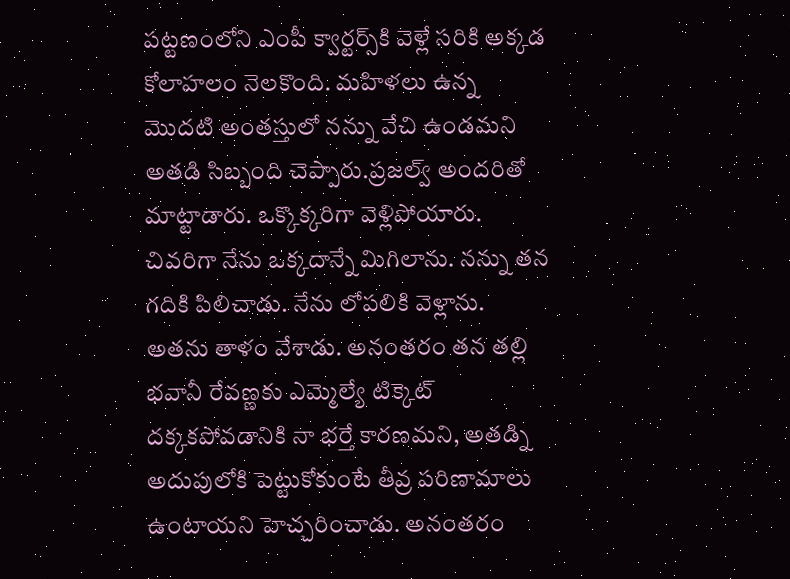పట్టణంలోని ఎంపీ క్వార్టర్స్‌కి వెళ్లే సరికి అక్కడ కోలాహలం నెలకొంది. మహిళలు ఉన్న మొదటి అంతస్తులో నన్ను వేచి ఉండమని అతడి సిబ్బంది చెప్పారు.ప్రజల్వ్ అందరితో మాట్టాడారు. ఒక్కొక్కరిగా వెళ్లిపోయారు. చివరిగా నేను ఒక్కదాన్నే మిగిలాను. నన్ను తన గదికి పిలిచాడు. నేను లోపలికి వెళ్లాను. అతను తాళం వేశాడు. అనంతరం తన తల్లి భవానీ రేవణ్ణకు ఎమ్మెల్యే టిక్కెట్ దక్కకపోవడానికి నా భర్తే కారణమని, అతడ్ని అదుపులోకి పెట్టుకోకుంటే తీవ్ర పరిణామాలు ఉంటాయని హెచ్చరించాడు. అనంతరం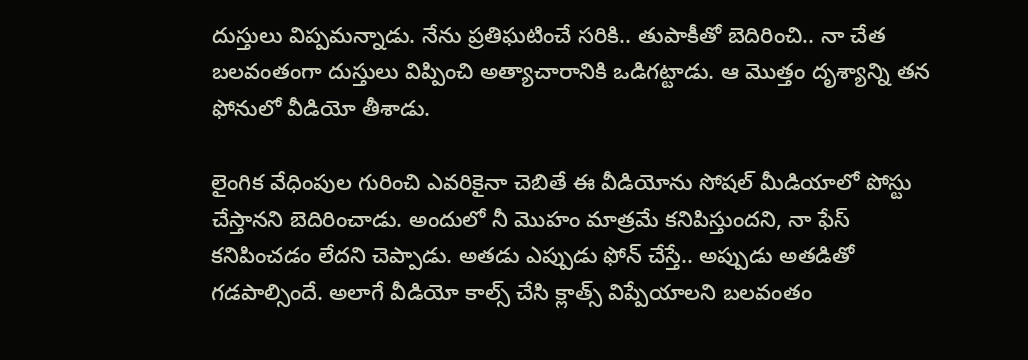దుస్తులు విప్పమన్నాడు. నేను ప్రతిఘటించే సరికి.. తుపాకీతో బెదిరించి.. నా చేత బలవంతంగా దుస్తులు విప్పించి అత్యాచారానికి ఒడిగట్టాడు. ఆ మొత్తం దృశ్యాన్ని తన ఫోనులో వీడియో తీశాడు.

లైంగిక వేధింపుల గురించి ఎవరికైనా చెబితే ఈ వీడియోను సోషల్ మీడియాలో పోస్టు చేస్తానని బెదిరించాడు. అందులో నీ మొహం మాత్రమే కనిపిస్తుందని, నా ఫేస్ కనిపించడం లేదని చెప్పాడు. అతడు ఎప్పుడు ఫోన్ చేస్తే.. అప్పుడు అతడితో గడపాల్సిందే. అలాగే వీడియో కాల్స్ చేసి క్లాత్స్ విప్పేయాలని బలవంతం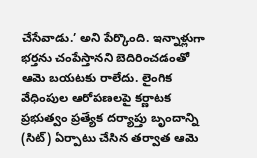చేసేవాడు.’ అని పేర్కొంది. ఇన్నాళ్లుగా భర్తను చంపేస్తానని బెదిరించడంతో ఆమె బయటకు రాలేదు. లైంగిక వేధింపుల ఆరోపణలపై కర్ణాటక ప్రభుత్వం ప్రత్యేక దర్యాప్తు బృందాన్ని (సిట్) ఏర్పాటు చేసిన తర్వాత ఆమె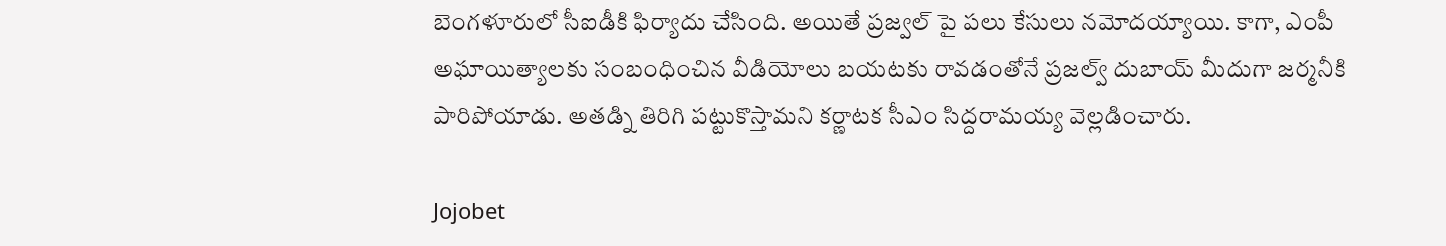బెంగళూరులో సీఐడీకి ఫిర్యాదు చేసింది. అయితే ప్రజ్వల్ పై పలు కేసులు నమోదయ్యాయి. కాగా, ఎంపీ అఘాయిత్యాలకు సంబంధించిన వీడియోలు బయటకు రావడంతోనే ప్రజల్వ్ దుబాయ్ మీదుగా జర్మనీకి పారిపోయాడు. అతడ్ని తిరిగి పట్టుకొస్తామని కర్ణాటక సీఎం సిద్దరామయ్య వెల్లడించారు.

Jojobet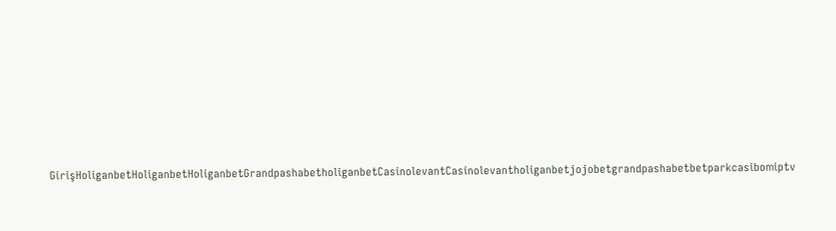GirişHoliganbetHoliganbetHoliganbetGrandpashabetholiganbetCasinolevantCasinolevantholiganbetjojobetgrandpashabetbetparkcasibomiptv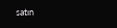satın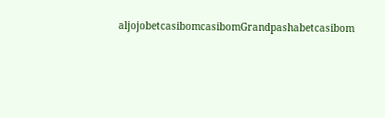aljojobetcasibomcasibomGrandpashabetcasibom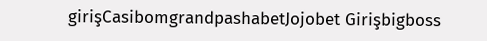girişCasibomgrandpashabetJojobet Girişbigboss